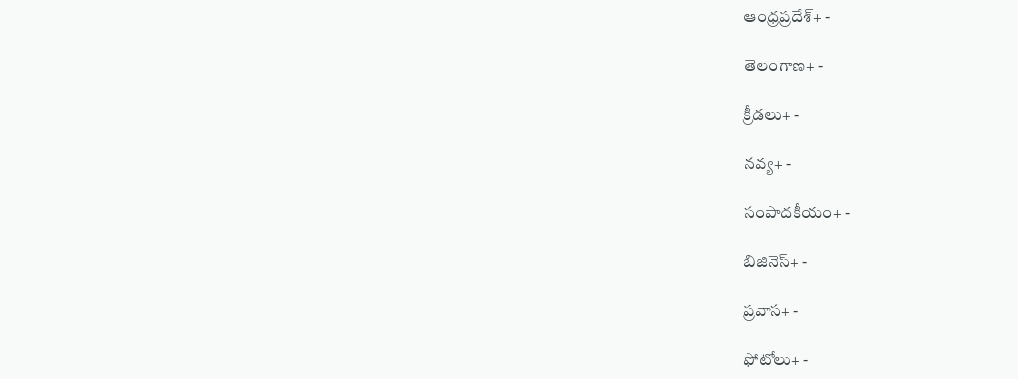ఆంధ్రప్రదేశ్+ -

తెలంగాణ+ -

క్రీడలు+ -

నవ్య+ -

సంపాదకీయం+ -

బిజినెస్+ -

ప్రవాస+ -

ఫోటోలు+ -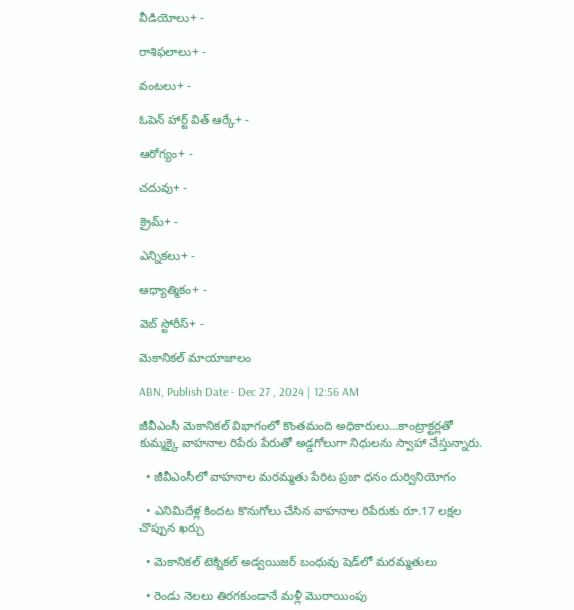వీడియోలు+ -

రాశిఫలాలు+ -

వంటలు+ -

ఓపెన్ హార్ట్ విత్ ఆర్కే+ -

ఆరోగ్యం+ -

చదువు+ -

క్రైమ్+ -

ఎన్నికలు+ -

ఆధ్యాత్మికం+ -

వెబ్ స్టోరీస్+ -

మెకానికల్‌ మాయాజాలం

ABN, Publish Date - Dec 27 , 2024 | 12:56 AM

జీవీఎంసీ మెకానికల్‌ విభాగంలో కొంతమంది అధికారులు...కాంట్రాక్టర్లతో కుమ్మక్కై వాహనాల రిపేరు పేరుతో అడ్డగోలుగా నిధులను స్వాహా చేస్తున్నారు.

  • జీవీఎంసీలో వాహనాల మరమ్మతు పేరిట ప్రజా ధనం దుర్వినియోగం

  • ఎనిమిదేళ్ల కిందట కొనుగోలు చేసిన వాహనాల రిపేరుకు రూ.17 లక్షల చొప్పున ఖర్చు

  • మెకానికల్‌ టెక్నికల్‌ అడ్వయిజర్‌ బంధువు షెడ్‌లో మరమ్మతులు

  • రెండు నెలలు తిరగకుండానే మళ్లీ మొరాయింపు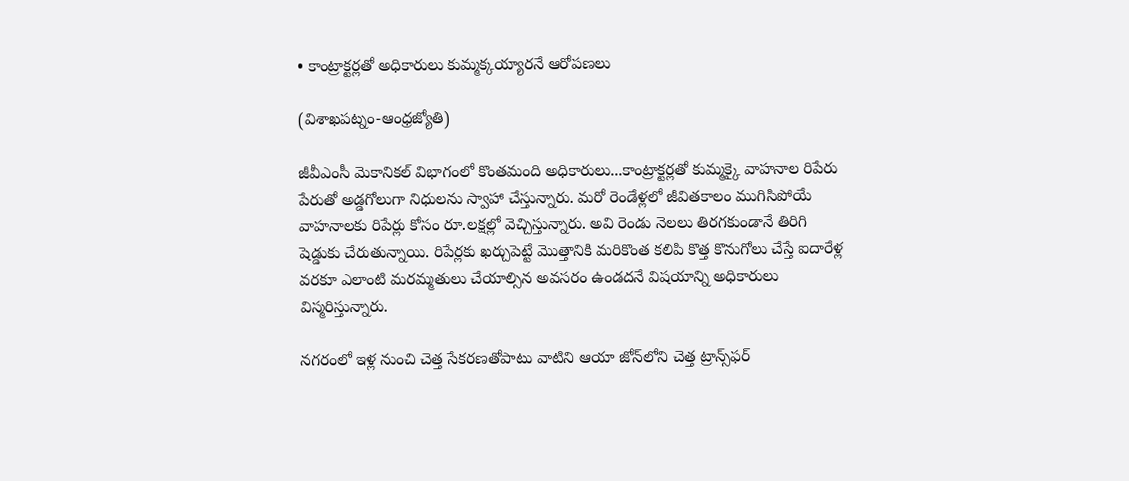• కాంట్రాక్టర్లతో అధికారులు కుమ్మక్కయ్యారనే ఆరోపణలు

(విశాఖపట్నం-ఆంధ్రజ్యోతి)

జీవీఎంసీ మెకానికల్‌ విభాగంలో కొంతమంది అధికారులు...కాంట్రాక్టర్లతో కుమ్మక్కై వాహనాల రిపేరు పేరుతో అడ్డగోలుగా నిధులను స్వాహా చేస్తున్నారు. మరో రెండేళ్లలో జీవితకాలం ముగిసిపోయే వాహనాలకు రిపేర్లు కోసం రూ.లక్షల్లో వెచ్చిస్తున్నారు. అవి రెండు నెలలు తిరగకుండానే తిరిగి షెడ్డుకు చేరుతున్నాయి. రిపేర్లకు ఖర్చుపెట్టే మొత్తానికి మరికొంత కలిపి కొత్త కొనుగోలు చేస్తే ఐదారేళ్ల వరకూ ఎలాంటి మరమ్మతులు చేయాల్సిన అవసరం ఉండదనే విషయాన్ని అధికారులు విస్మరిస్తున్నారు.

నగరంలో ఇళ్ల నుంచి చెత్త సేకరణతోపాటు వాటిని ఆయా జోన్‌లోని చెత్త ట్రాన్స్‌ఫర్‌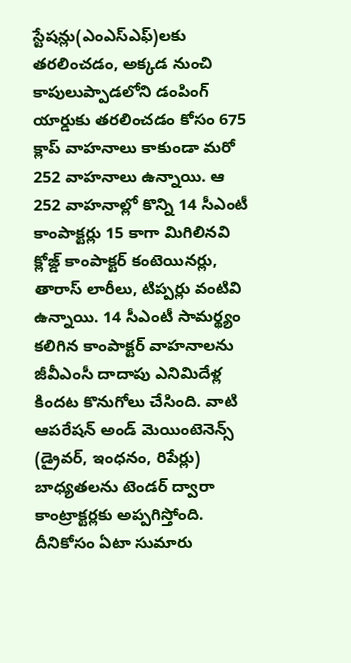స్టేషన్లు(ఎంఎస్‌ఎఫ్‌)లకు తరలించడం, అక్కడ నుంచి కాపులుప్పాడలోని డంపింగ్‌ యార్డుకు తరలించడం కోసం 675 క్లాప్‌ వాహనాలు కాకుండా మరో 252 వాహనాలు ఉన్నాయి. ఆ 252 వాహనాల్లో కొన్ని 14 సీఎంటీ కాంపాక్టర్లు 15 కాగా మిగిలినవి క్లోజ్డ్‌ కాంపాక్టర్‌ కంటెయినర్లు, తారాస్‌ లారీలు, టిప్పర్లు వంటివి ఉన్నాయి. 14 సీఎంటీ సామర్థ్యం కలిగిన కాంపాక్టర్‌ వాహనాలను జీవీఎంసీ దాదాపు ఎనిమిదేళ్ల కిందట కొనుగోలు చేసింది. వాటి ఆపరేషన్‌ అండ్‌ మెయింటెనెన్స్‌ (డ్రైవర్‌, ఇంధనం, రిపేర్లు) బాధ్యతలను టెండర్‌ ద్వారా కాంట్రాక్టర్లకు అప్పగిస్తోంది. దీనికోసం ఏటా సుమారు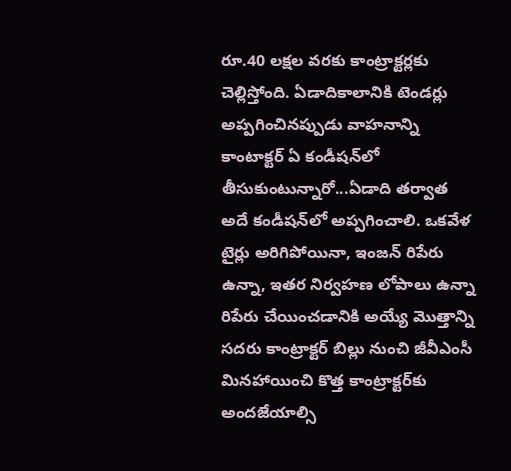రూ.40 లక్షల వరకు కాంట్రాక్టర్లకు చెల్లిస్తోంది. ఏడాదికాలానికి టెండర్లు అప్పగించినప్పుడు వాహనాన్ని కాంటాక్టర్‌ ఏ కండీషన్‌లో తీసుకుంటున్నారో...ఏడాది తర్వాత అదే కండీషన్‌లో అప్పగించాలి. ఒకవేళ టైర్లు అరిగిపోయినా, ఇంజన్‌ రిపేరు ఉన్నా, ఇతర నిర్వహణ లోపాలు ఉన్నా రిపేరు చేయించడానికి అయ్యే మొత్తాన్ని సదరు కాంట్రాక్టర్‌ బిల్లు నుంచి జీవీఎంసీ మినహాయించి కొత్త కాంట్రాక్టర్‌కు అందజేయాల్సి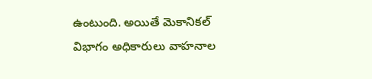ఉంటుంది. అయితే మెకానికల్‌ విభాగం అధికారులు వాహనాల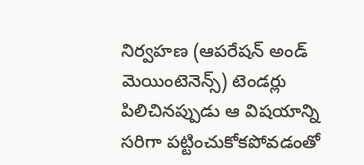నిర్వహణ (ఆపరేషన్‌ అండ్‌ మెయింటెనెన్స్‌) టెండర్లు పిలిచినప్పుడు ఆ విషయాన్ని సరిగా పట్టించుకోకపోవడంతో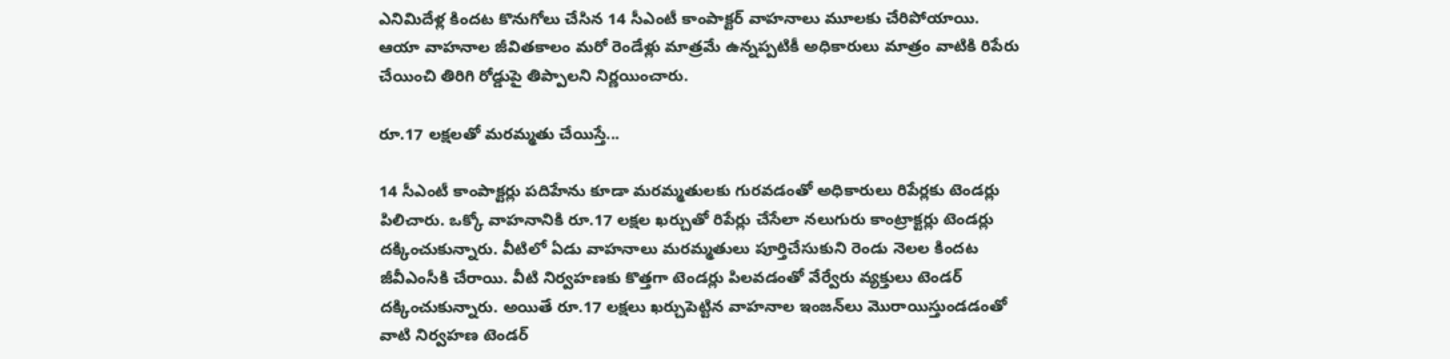ఎనిమిదేళ్ల కిందట కొనుగోలు చేసిన 14 సీఎంటీ కాంపాక్టర్‌ వాహనాలు మూలకు చేరిపోయాయి. ఆయా వాహనాల జీవితకాలం మరో రెండేళ్లు మాత్రమే ఉన్నప్పటికీ అధికారులు మాత్రం వాటికి రిపేరు చేయించి తిరిగి రోడ్డుపై తిప్పాలని నిర్ణయించారు.

రూ.17 లక్షలతో మరమ్మతు చేయిస్తే...

14 సీఎంటీ కాంపాక్టర్లు పదిహేను కూడా మరమ్మతులకు గురవడంతో అధికారులు రిపేర్లకు టెండర్లు పిలిచారు. ఒక్కో వాహనానికి రూ.17 లక్షల ఖర్చుతో రిపేర్లు చేసేలా నలుగురు కాంట్రాక్టర్లు టెండర్లు దక్కించుకున్నారు. వీటిలో ఏడు వాహనాలు మరమ్మతులు పూర్తిచేసుకుని రెండు నెలల కిందట జీవీఎంసీకి చేరాయి. వీటి నిర్వహణకు కొత్తగా టెండర్లు పిలవడంతో వేర్వేరు వ్యక్తులు టెండర్‌ దక్కించుకున్నారు. అయితే రూ.17 లక్షలు ఖర్చుపెట్టిన వాహనాల ఇంజన్‌లు మొరాయిస్తుండడంతో వాటి నిర్వహణ టెండర్‌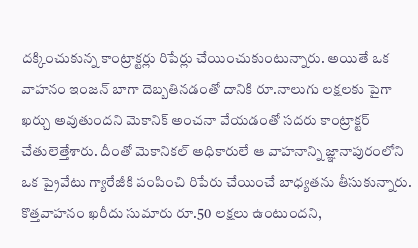దక్కించుకున్న కాంట్రాక్టర్లు రిపేర్లు చేయించుకుంటున్నారు. అయితే ఒక వాహనం ఇంజన్‌ బాగా దెబ్బతినడంతో దానికి రూ.నాలుగు లక్షలకు పైగా ఖర్చు అవుతుందని మెకానిక్‌ అంచనా వేయడంతో సదరు కాంట్రాక్టర్‌ చేతులెత్తేశారు. దీంతో మెకానికల్‌ అధికారులే ఆ వాహనాన్ని జ్ఞానాపురంలోని ఒక ప్రైవేటు గ్యారేజీకి పంపించి రిపేరు చేయించే బాధ్యతను తీసుకున్నారు. కొత్తవాహనం ఖరీదు సుమారు రూ.50 లక్షలు ఉంటుందని,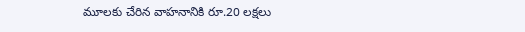మూలకు చేరిన వాహనానికి రూ.20 లక్షలు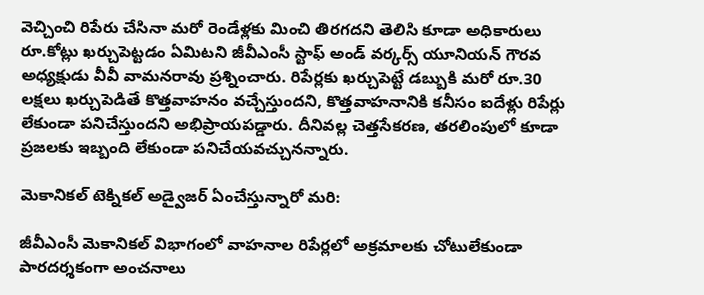వెచ్చించి రిపేరు చేసినా మరో రెండేళ్లకు మించి తిరగదని తెలిసి కూడా అధికారులు రూ.కోట్లు ఖర్చుపెట్టడం ఏమిటని జీవీఎంసీ స్టాఫ్‌ అండ్‌ వర్కర్స్‌ యూనియన్‌ గౌరవ అధ్యక్షుడు వీవీ వామనరావు ప్రశ్నించారు. రిపేర్లకు ఖర్చుపెట్టే డబ్బుకి మరో రూ.30 లక్షలు ఖర్చుపెడితే కొత్తవాహనం వచ్చేస్తుందని, కొత్తవాహనానికి కనీసం ఐదేళ్లు రిపేర్లు లేకుండా పనిచేస్తుందని అభిప్రాయపడ్డారు. దీనివల్ల చెత్తసేకరణ, తరలింపులో కూడా ప్రజలకు ఇబ్బంది లేకుండా పనిచేయవచ్చునన్నారు.

మెకానికల్‌ టెక్నికల్‌ అడ్వైజర్‌ ఏంచేస్తున్నారో మరి:

జీవీఎంసీ మెకానికల్‌ విభాగంలో వాహనాల రిపేర్లలో అక్రమాలకు చోటులేకుండా పారదర్శకంగా అంచనాలు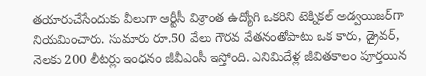తయారుచేసేందుకు వీలుగా ఆర్టీసీ విశ్రాంత ఉద్యోగి ఒకరిని టెక్నికల్‌ అడ్వయిజర్‌గా నియమించారు. సుమారు రూ.50 వేలు గౌరవ వేతనంతోపాటు ఒక కారు, డ్రైవర్‌, నెలకు 200 లీటర్లు ఇంధనం జీవీఎంసీ ఇస్తోంది. ఎనిమిదేళ్ల జీవితకాలం పూర్తయిన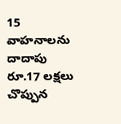15 వాహనాలను దాదాపు రూ.17 లక్షలు చొప్పున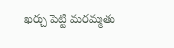ఖర్చు పెట్టి మరమ్మతు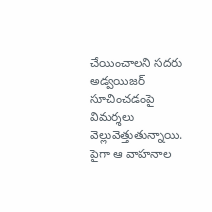చేయించాలని సదరు అడ్వయిజర్‌ సూచించడంపై విమర్శలు వెల్లువెత్తుతున్నాయి. పైగా ఆ వాహనాల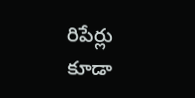రిపేర్లు కూడా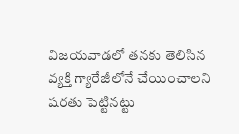విజయవాడలో తనకు తెలిసిన వ్యక్తి గ్యారేజీలోనే చేయించాలని షరతు పెట్టినట్టు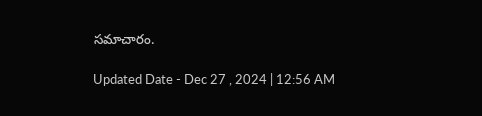సమాచారం.

Updated Date - Dec 27 , 2024 | 12:56 AM